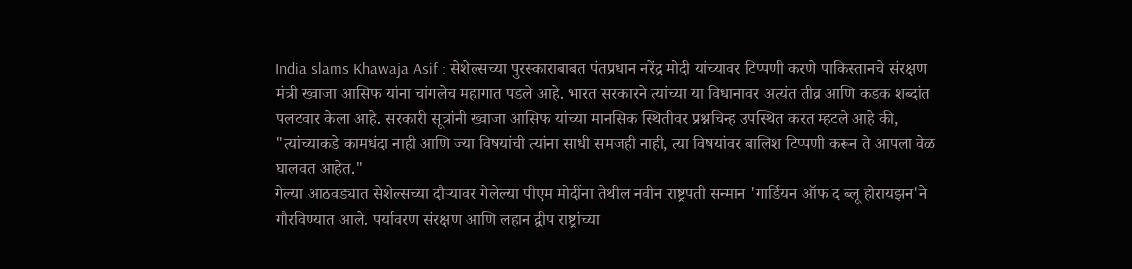India slams Khawaja Asif : सेशेल्सच्या पुरस्काराबाबत पंतप्रधान नरेंद्र मोदी यांच्यावर टिप्पणी करणे पाकिस्तानचे संरक्षण मंत्री ख्वाजा आसिफ यांना चांगलेच महागात पडले आहे. भारत सरकारने त्यांच्या या विधानावर अत्यंत तीव्र आणि कडक शब्दांत पलटवार केला आहे. सरकारी सूत्रांनी ख्वाजा आसिफ यांच्या मानसिक स्थितीवर प्रश्नचिन्ह उपस्थित करत म्हटले आहे की, "त्यांच्याकडे कामधंदा नाही आणि ज्या विषयांची त्यांना साधी समजही नाही, त्या विषयांवर बालिश टिप्पणी करून ते आपला वेळ घालवत आहेत."
गेल्या आठवड्यात सेशेल्सच्या दौऱ्यावर गेलेल्या पीएम मोदींना तेथील नवीन राष्ट्रपती सन्मान 'गार्डियन ऑफ द ब्लू होरायझन'ने गौरविण्यात आले. पर्यावरण संरक्षण आणि लहान द्वीप राष्ट्रांच्या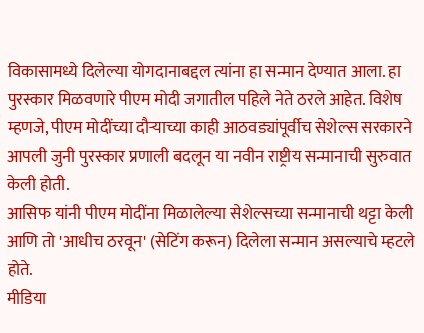विकासामध्ये दिलेल्या योगदानाबद्दल त्यांना हा सन्मान देण्यात आला. हा पुरस्कार मिळवणारे पीएम मोदी जगातील पहिले नेते ठरले आहेत. विशेष म्हणजे, पीएम मोदींच्या दौऱ्याच्या काही आठवड्यांपूर्वीच सेशेल्स सरकारने आपली जुनी पुरस्कार प्रणाली बदलून या नवीन राष्ट्रीय सन्मानाची सुरुवात केली होती.
आसिफ यांनी पीएम मोदींना मिळालेल्या सेशेल्सच्या सन्मानाची थट्टा केली आणि तो 'आधीच ठरवून' (सेटिंग करून) दिलेला सन्मान असल्याचे म्हटले होते.
मीडिया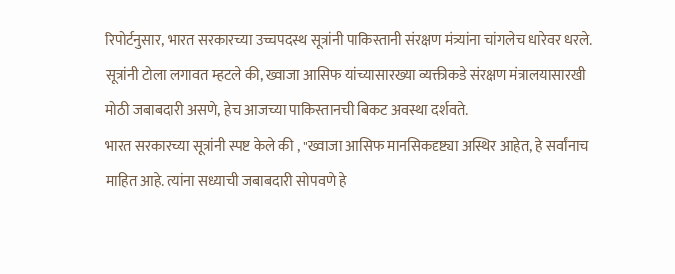रिपोर्टनुसार, भारत सरकारच्या उच्चपदस्थ सूत्रांनी पाकिस्तानी संरक्षण मंत्र्यांना चांगलेच धारेवर धरले. सूत्रांनी टोला लगावत म्हटले की, ख्वाजा आसिफ यांच्यासारख्या व्यक्तीकडे संरक्षण मंत्रालयासारखी मोठी जबाबदारी असणे, हेच आजच्या पाकिस्तानची बिकट अवस्था दर्शवते.
भारत सरकारच्या सूत्रांनी स्पष्ट केले की , "ख्वाजा आसिफ मानसिकदृष्ट्या अस्थिर आहेत, हे सर्वांनाच माहित आहे. त्यांना सध्याची जबाबदारी सोपवणे हे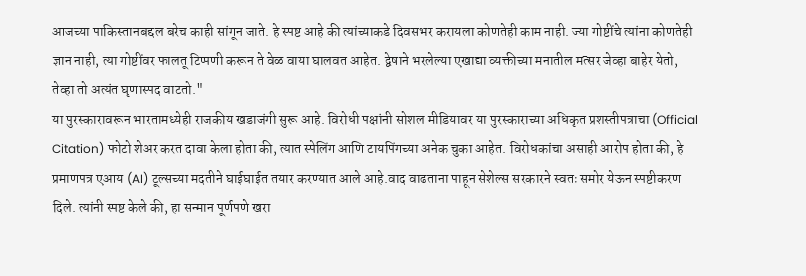आजच्या पाकिस्तानबद्दल बरेच काही सांगून जाते. हे स्पष्ट आहे की त्यांच्याकडे दिवसभर करायला कोणतेही काम नाही. ज्या गोष्टींचे त्यांना कोणतेही ज्ञान नाही, त्या गोष्टींवर फालतू टिप्पणी करून ते वेळ वाया घालवत आहेत. द्वेषाने भरलेल्या एखाद्या व्यक्तीच्या मनातील मत्सर जेव्हा बाहेर येतो, तेव्हा तो अत्यंत घृणास्पद वाटतो."
या पुरस्कारावरून भारतामध्येही राजकीय खडाजंगी सुरू आहे. विरोधी पक्षांनी सोशल मीडियावर या पुरस्काराच्या अधिकृत प्रशस्तीपत्राचा (Official Citation) फोटो शेअर करत दावा केला होता की, त्यात स्पेलिंग आणि टायपिंगच्या अनेक चुका आहेत. विरोधकांचा असाही आरोप होता की, हे प्रमाणपत्र एआय (AI) टूल्सच्या मदतीने घाईघाईत तयार करण्यात आले आहे.वाद वाढताना पाहून सेशेल्स सरकारने स्वतः समोर येऊन स्पष्टीकरण दिले. त्यांनी स्पष्ट केले की, हा सन्मान पूर्णपणे खरा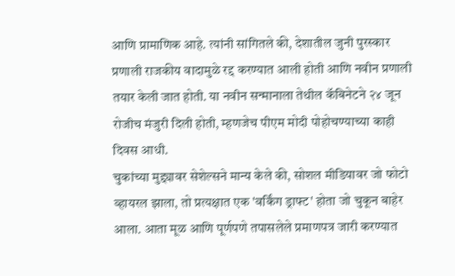आणि प्रामाणिक आहे. त्यांनी सांगितले की, देशातील जुनी पुरस्कार प्रणाली राजकीय वादामुळे रद्द करण्यात आली होती आणि नवीन प्रणाली तयार केली जात होती. या नवीन सन्मानाला तेथील कॅबिनेटने २४ जून रोजीच मंजुरी दिली होती, म्हणजेच पीएम मोदी पोहोचण्याच्या काही दिवस आधी.
चुकांच्या मुद्द्यावर सेशेल्सने मान्य केले की, सोशल मीडियावर जो फोटो व्हायरल झाला, तो प्रत्यक्षात एक 'वर्किंग ड्राफ्ट' होता जो चुकून बाहेर आला. आता मूळ आणि पूर्णपणे तपासलेले प्रमाणपत्र जारी करण्यात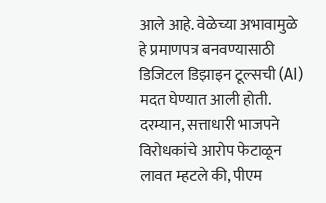आले आहे. वेळेच्या अभावामुळे हे प्रमाणपत्र बनवण्यासाठी डिजिटल डिझाइन टूल्सची (AI) मदत घेण्यात आली होती. दरम्यान, सत्ताधारी भाजपने विरोधकांचे आरोप फेटाळून लावत म्हटले की, पीएम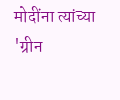मोदींना त्यांच्या 'ग्रीन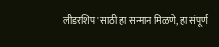लीडरशिप'साठी हा सन्मान मिळणे, हा संपूर्ण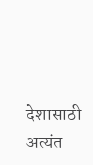देशासाठी अत्यंत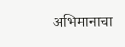अभिमानाचा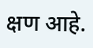क्षण आहे.